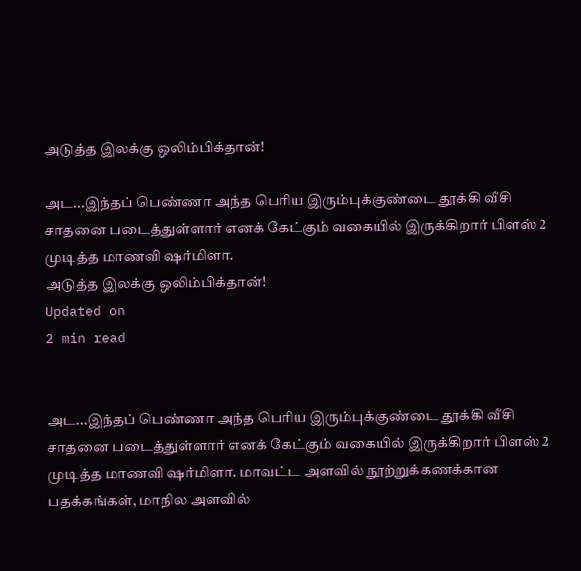அடுத்த இலக்கு ஒலிம்பிக்தான்!

அட...இந்தப் பெண்ணா அந்த பெரிய இரும்புக்குண்டை தூக்கி வீசி சாதனை படைத்துள்ளார் எனக் கேட்கும் வகையில் இருக்கிறார் பிளஸ் 2 முடித்த மாணவி ஷர்மிளா.
அடுத்த இலக்கு ஒலிம்பிக்தான்!
Updated on
2 min read


அட...இந்தப் பெண்ணா அந்த பெரிய இரும்புக்குண்டை தூக்கி வீசி சாதனை படைத்துள்ளார் எனக் கேட்கும் வகையில் இருக்கிறார் பிளஸ் 2 முடித்த மாணவி ஷர்மிளா. மாவட்ட அளவில் நூற்றுக்கணக்கான பதக்கங்கள், மாநில அளவில்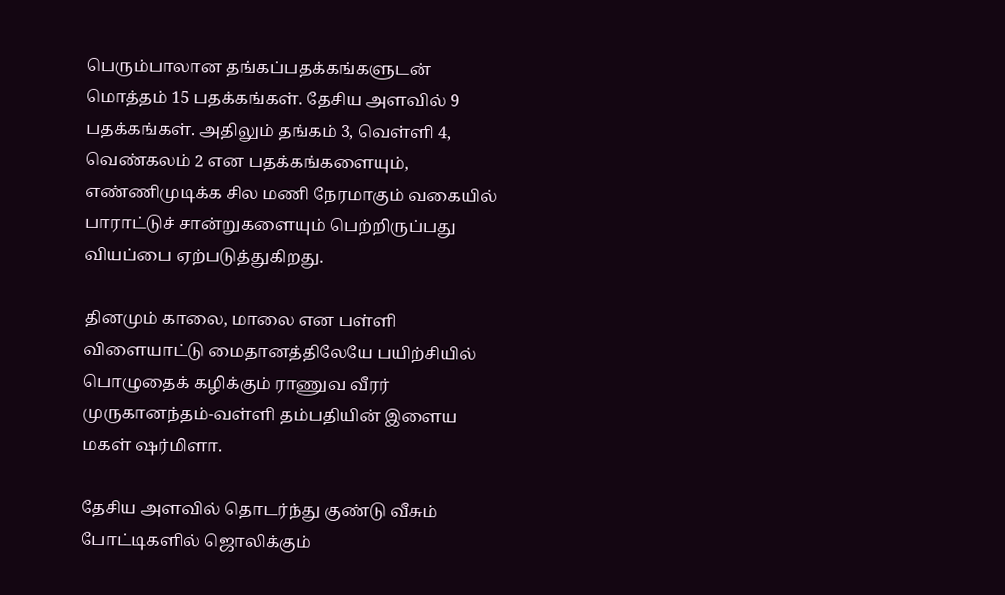பெரும்பாலான தங்கப்பதக்கங்களுடன் மொத்தம் 15 பதக்கங்கள். தேசிய அளவில் 9 பதக்கங்கள். அதிலும் தங்கம் 3, வெள்ளி 4, வெண்கலம் 2 என பதக்கங்களையும், எண்ணிமுடிக்க சில மணி நேரமாகும் வகையில் பாராட்டுச் சான்றுகளையும் பெற்றிருப்பது வியப்பை ஏற்படுத்துகிறது.

தினமும் காலை, மாலை என பள்ளி விளையாட்டு மைதானத்திலேயே பயிற்சியில் பொழுதைக் கழிக்கும் ராணுவ வீரர் முருகானந்தம்-வள்ளி தம்பதியின் இளைய மகள் ஷர்மிளா.

தேசிய அளவில் தொடர்ந்து குண்டு வீசும் போட்டிகளில் ஜொலிக்கும்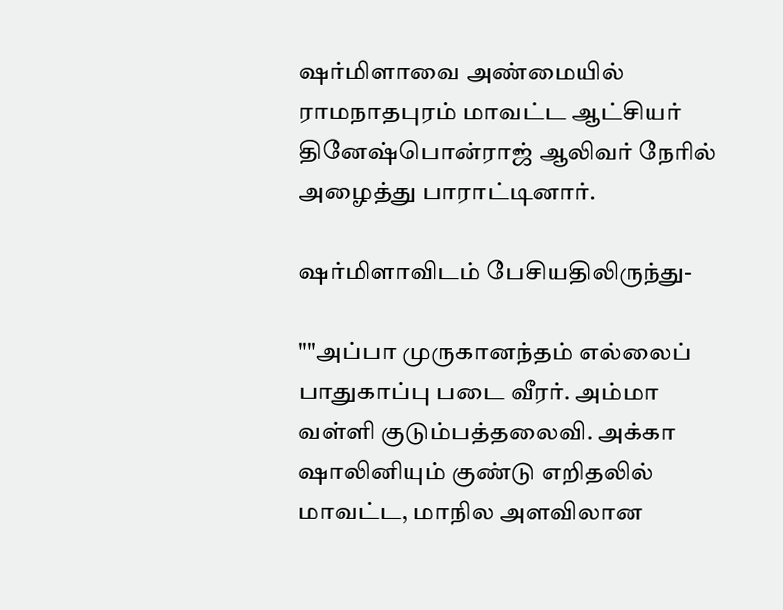ஷர்மிளாவை அண்மையில் ராமநாதபுரம் மாவட்ட ஆட்சியர் தினேஷ்பொன்ராஜ் ஆலிவர் நேரில் அழைத்து பாராட்டினார்.

ஷர்மிளாவிடம் பேசியதிலிருந்து-

""அப்பா முருகானந்தம் எல்லைப் பாதுகாப்பு படை வீரர். அம்மா வள்ளி குடும்பத்தலைவி. அக்கா ஷாலினியும் குண்டு எறிதலில் மாவட்ட, மாநில அளவிலான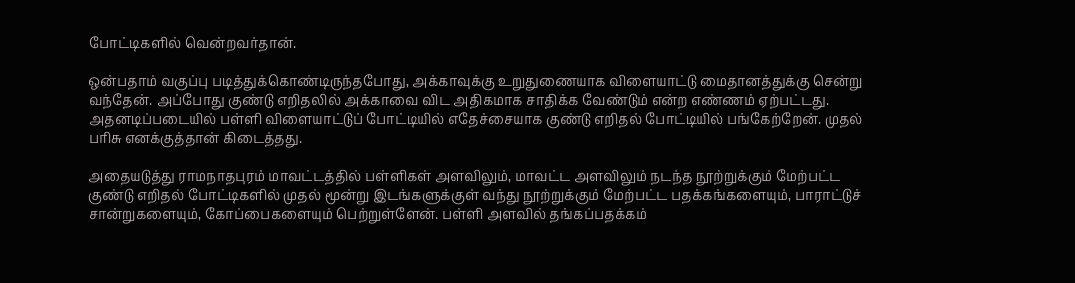போட்டிகளில் வென்றவர்தான்.

ஒன்பதாம் வகுப்பு படித்துக்கொண்டிருந்தபோது, அக்காவுக்கு உறுதுணையாக விளையாட்டு மைதானத்துக்கு சென்று வந்தேன். அப்போது குண்டு எறிதலில் அக்காவை விட அதிகமாக சாதிக்க வேண்டும் என்ற எண்ணம் ஏற்பட்டது. அதனடிப்படையில் பள்ளி விளையாட்டுப் போட்டியில் எதேச்சையாக குண்டு எறிதல் போட்டியில் பங்கேற்றேன். முதல் பரிசு எனக்குத்தான் கிடைத்தது.

அதையடுத்து ராமநாதபுரம் மாவட்டத்தில் பள்ளிகள் அளவிலும், மாவட்ட அளவிலும் நடந்த நூற்றுக்கும் மேற்பட்ட குண்டு எறிதல் போட்டிகளில் முதல் மூன்று இடங்களுக்குள் வந்து நூற்றுக்கும் மேற்பட்ட பதக்கங்களையும், பாராட்டுச் சான்றுகளையும், கோப்பைகளையும் பெற்றுள்ளேன். பள்ளி அளவில் தங்கப்பதக்கம்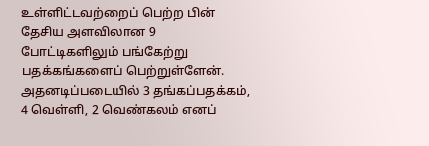உள்ளிட்டவற்றைப் பெற்ற பின் தேசிய அளவிலான 9 போட்டிகளிலும் பங்கேற்று பதக்கங்களைப் பெற்றுள்ளேன். அதனடிப்படையில் 3 தங்கப்பதக்கம், 4 வெள்ளி, 2 வெண்கலம் எனப்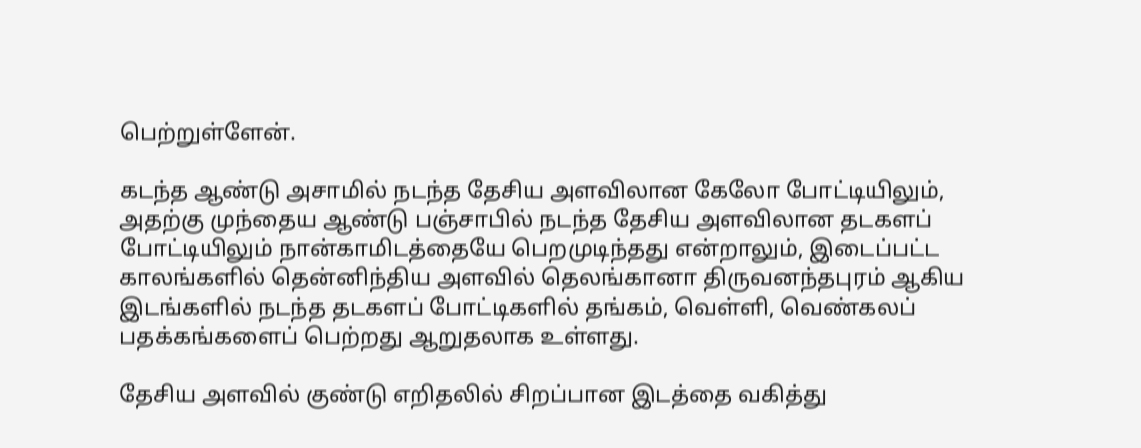பெற்றுள்ளேன்.

கடந்த ஆண்டு அசாமில் நடந்த தேசிய அளவிலான கேலோ போட்டியிலும், அதற்கு முந்தைய ஆண்டு பஞ்சாபில் நடந்த தேசிய அளவிலான தடகளப் போட்டியிலும் நான்காமிடத்தையே பெறமுடிந்தது என்றாலும், இடைப்பட்ட காலங்களில் தென்னிந்திய அளவில் தெலங்கானா திருவனந்தபுரம் ஆகிய இடங்களில் நடந்த தடகளப் போட்டிகளில் தங்கம், வெள்ளி, வெண்கலப் பதக்கங்களைப் பெற்றது ஆறுதலாக உள்ளது.

தேசிய அளவில் குண்டு எறிதலில் சிறப்பான இடத்தை வகித்து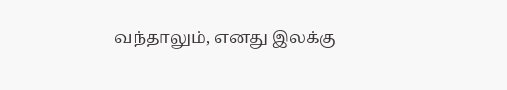வந்தாலும், எனது இலக்கு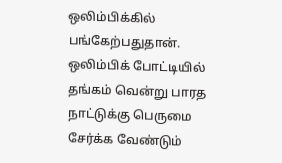ஒலிம்பிக்கில் பங்கேற்பதுதான். ஒலிம்பிக் போட்டியில் தங்கம் வென்று பாரத நாட்டுக்கு பெருமை சேர்க்க வேண்டும்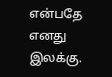என்பதே எனது இலக்கு.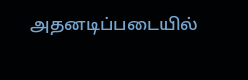அதனடிப்படையில்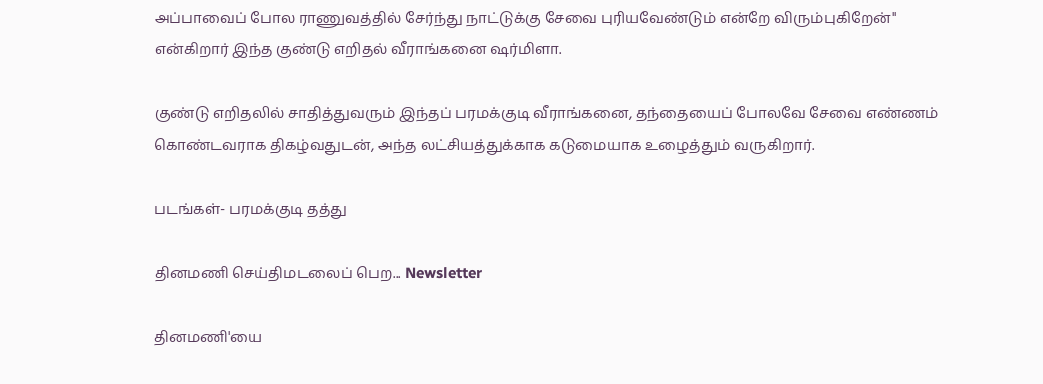அப்பாவைப் போல ராணுவத்தில் சேர்ந்து நாட்டுக்கு சேவை புரியவேண்டும் என்றே விரும்புகிறேன்'' என்கிறார் இந்த குண்டு எறிதல் வீராங்கனை ஷர்மிளா.

குண்டு எறிதலில் சாதித்துவரும் இந்தப் பரமக்குடி வீராங்கனை, தந்தையைப் போலவே சேவை எண்ணம் கொண்டவராக திகழ்வதுடன், அந்த லட்சியத்துக்காக கடுமையாக உழைத்தும் வருகிறார்.

படங்கள்- பரமக்குடி தத்து

தினமணி செய்திமடலைப் பெற... Newsletter

தினமணி'யை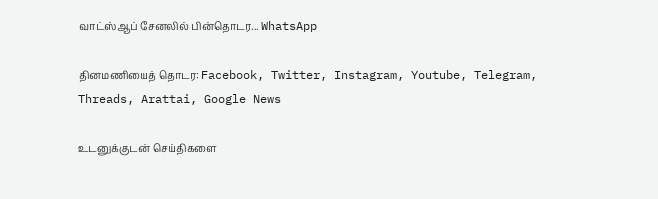வாட்ஸ்ஆப் சேனலில் பின்தொடர... WhatsApp

தினமணியைத் தொடர: Facebook, Twitter, Instagram, Youtube, Telegram, Threads, Arattai, Google News

உடனுக்குடன் செய்திகளை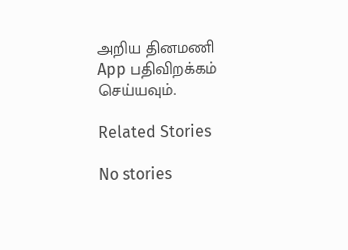அறிய தினமணி App பதிவிறக்கம் செய்யவும்.

Related Stories

No stories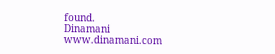found.
Dinamani
www.dinamani.com